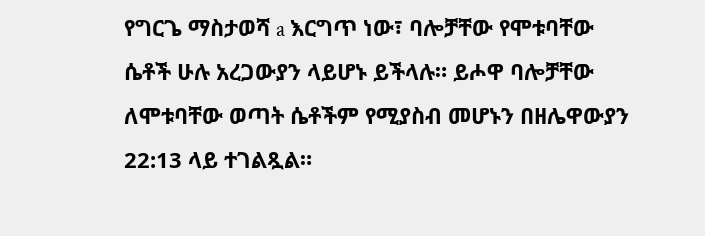የግርጌ ማስታወሻ a እርግጥ ነው፣ ባሎቻቸው የሞቱባቸው ሴቶች ሁሉ አረጋውያን ላይሆኑ ይችላሉ። ይሖዋ ባሎቻቸው ለሞቱባቸው ወጣት ሴቶችም የሚያስብ መሆኑን በዘሌዋውያን 22:13 ላይ ተገልጿል።